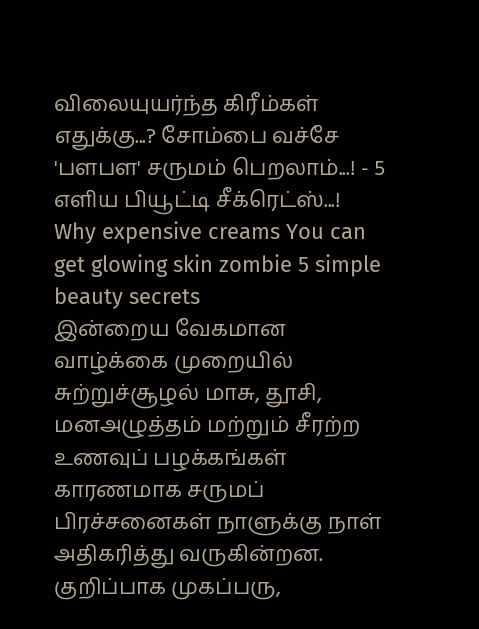விலையுயர்ந்த கிரீம்கள் எதுக்கு...? சோம்பை வச்சே 'பளபள' சருமம் பெறலாம்...! - 5 எளிய பியூட்டி சீக்ரெட்ஸ்...!
Why expensive creams You can get glowing skin zombie 5 simple beauty secrets
இன்றைய வேகமான வாழ்க்கை முறையில் சுற்றுச்சூழல் மாசு, தூசி, மனஅழுத்தம் மற்றும் சீரற்ற உணவுப் பழக்கங்கள் காரணமாக சருமப் பிரச்சனைகள் நாளுக்கு நாள் அதிகரித்து வருகின்றன. குறிப்பாக முகப்பரு,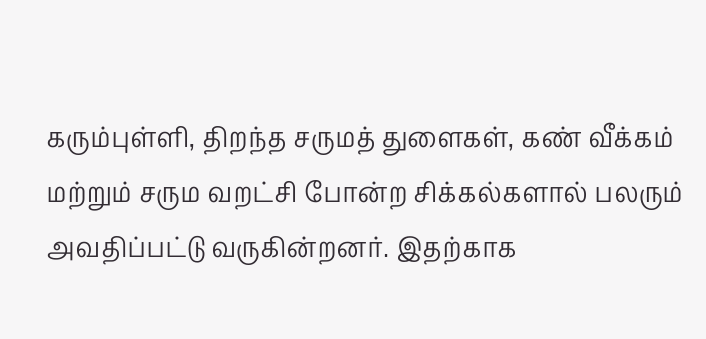கரும்புள்ளி, திறந்த சருமத் துளைகள், கண் வீக்கம் மற்றும் சரும வறட்சி போன்ற சிக்கல்களால் பலரும் அவதிப்பட்டு வருகின்றனர். இதற்காக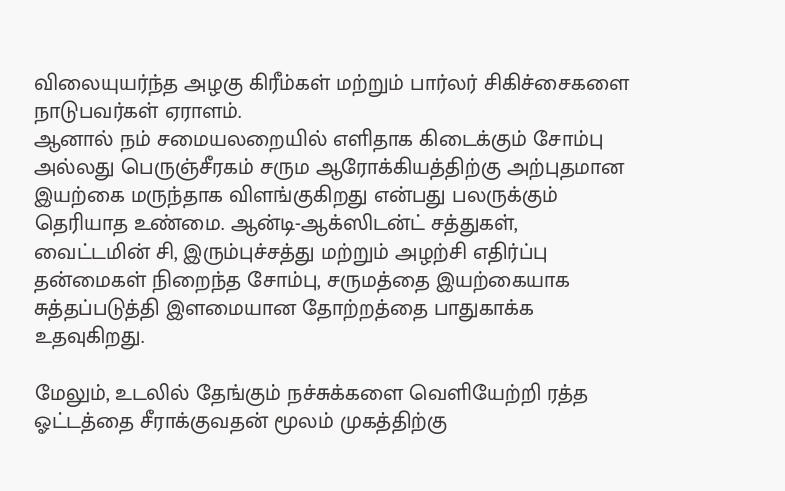விலையுயர்ந்த அழகு கிரீம்கள் மற்றும் பார்லர் சிகிச்சைகளை நாடுபவர்கள் ஏராளம்.
ஆனால் நம் சமையலறையில் எளிதாக கிடைக்கும் சோம்பு அல்லது பெருஞ்சீரகம் சரும ஆரோக்கியத்திற்கு அற்புதமான இயற்கை மருந்தாக விளங்குகிறது என்பது பலருக்கும் தெரியாத உண்மை. ஆன்டி-ஆக்ஸிடன்ட் சத்துகள், வைட்டமின் சி, இரும்புச்சத்து மற்றும் அழற்சி எதிர்ப்பு தன்மைகள் நிறைந்த சோம்பு, சருமத்தை இயற்கையாக சுத்தப்படுத்தி இளமையான தோற்றத்தை பாதுகாக்க உதவுகிறது.

மேலும், உடலில் தேங்கும் நச்சுக்களை வெளியேற்றி ரத்த ஓட்டத்தை சீராக்குவதன் மூலம் முகத்திற்கு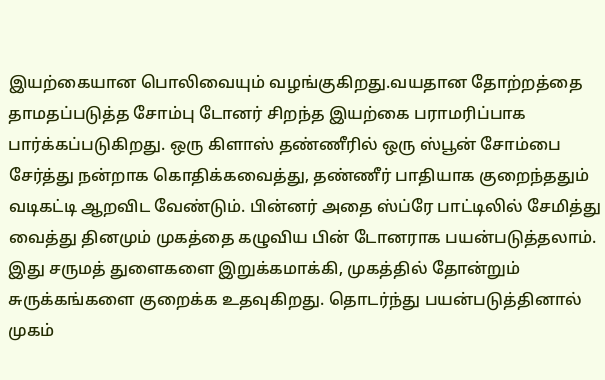இயற்கையான பொலிவையும் வழங்குகிறது.வயதான தோற்றத்தை தாமதப்படுத்த சோம்பு டோனர் சிறந்த இயற்கை பராமரிப்பாக பார்க்கப்படுகிறது. ஒரு கிளாஸ் தண்ணீரில் ஒரு ஸ்பூன் சோம்பை சேர்த்து நன்றாக கொதிக்கவைத்து, தண்ணீர் பாதியாக குறைந்ததும் வடிகட்டி ஆறவிட வேண்டும். பின்னர் அதை ஸ்ப்ரே பாட்டிலில் சேமித்து வைத்து தினமும் முகத்தை கழுவிய பின் டோனராக பயன்படுத்தலாம்.
இது சருமத் துளைகளை இறுக்கமாக்கி, முகத்தில் தோன்றும் சுருக்கங்களை குறைக்க உதவுகிறது. தொடர்ந்து பயன்படுத்தினால் முகம்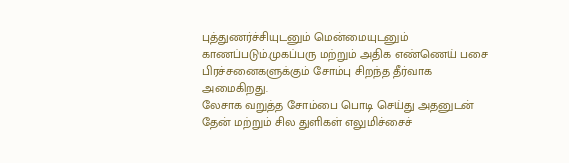புத்துணர்ச்சியுடனும் மென்மையுடனும் காணப்படும்.முகப்பரு மற்றும் அதிக எண்ணெய் பசை பிரச்சனைகளுக்கும் சோம்பு சிறந்த தீர்வாக அமைகிறது.
லேசாக வறுத்த சோம்பை பொடி செய்து அதனுடன் தேன் மற்றும் சில துளிகள் எலுமிச்சைச்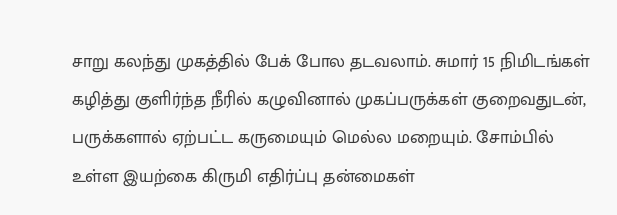சாறு கலந்து முகத்தில் பேக் போல தடவலாம். சுமார் 15 நிமிடங்கள் கழித்து குளிர்ந்த நீரில் கழுவினால் முகப்பருக்கள் குறைவதுடன், பருக்களால் ஏற்பட்ட கருமையும் மெல்ல மறையும். சோம்பில் உள்ள இயற்கை கிருமி எதிர்ப்பு தன்மைகள்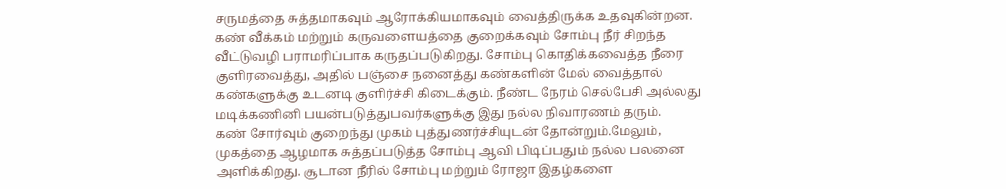சருமத்தை சுத்தமாகவும் ஆரோக்கியமாகவும் வைத்திருக்க உதவுகின்றன.
கண் வீக்கம் மற்றும் கருவளையத்தை குறைக்கவும் சோம்பு நீர் சிறந்த வீட்டுவழி பராமரிப்பாக கருதப்படுகிறது. சோம்பு கொதிக்கவைத்த நீரை குளிரவைத்து, அதில் பஞ்சை நனைத்து கண்களின் மேல் வைத்தால் கண்களுக்கு உடனடி குளிர்ச்சி கிடைக்கும். நீண்ட நேரம் செல்பேசி அல்லது மடிக்கணினி பயன்படுத்துபவர்களுக்கு இது நல்ல நிவாரணம் தரும்.
கண் சோர்வும் குறைந்து முகம் புத்துணர்ச்சியுடன் தோன்றும்.மேலும், முகத்தை ஆழமாக சுத்தப்படுத்த சோம்பு ஆவி பிடிப்பதும் நல்ல பலனை அளிக்கிறது. சூடான நீரில் சோம்பு மற்றும் ரோஜா இதழ்களை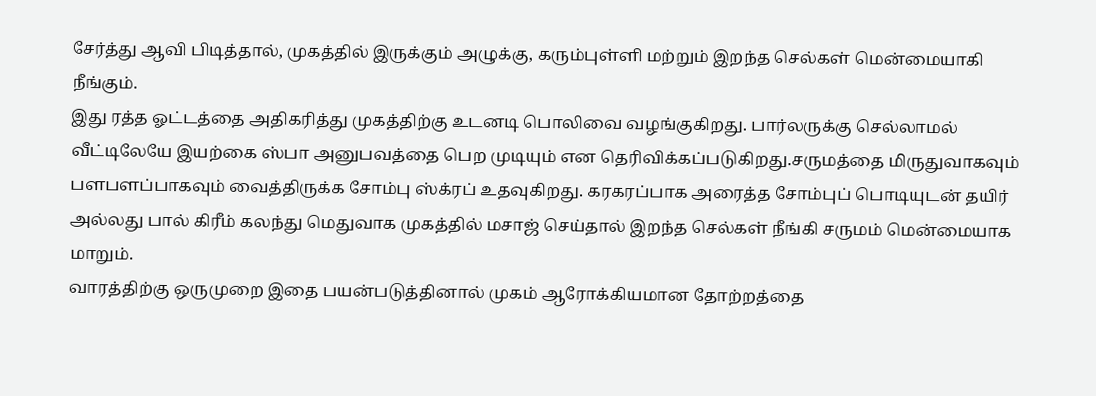சேர்த்து ஆவி பிடித்தால், முகத்தில் இருக்கும் அழுக்கு, கரும்புள்ளி மற்றும் இறந்த செல்கள் மென்மையாகி நீங்கும்.
இது ரத்த ஓட்டத்தை அதிகரித்து முகத்திற்கு உடனடி பொலிவை வழங்குகிறது. பார்லருக்கு செல்லாமல் வீட்டிலேயே இயற்கை ஸ்பா அனுபவத்தை பெற முடியும் என தெரிவிக்கப்படுகிறது.சருமத்தை மிருதுவாகவும் பளபளப்பாகவும் வைத்திருக்க சோம்பு ஸ்க்ரப் உதவுகிறது. கரகரப்பாக அரைத்த சோம்புப் பொடியுடன் தயிர் அல்லது பால் கிரீம் கலந்து மெதுவாக முகத்தில் மசாஜ் செய்தால் இறந்த செல்கள் நீங்கி சருமம் மென்மையாக மாறும்.
வாரத்திற்கு ஒருமுறை இதை பயன்படுத்தினால் முகம் ஆரோக்கியமான தோற்றத்தை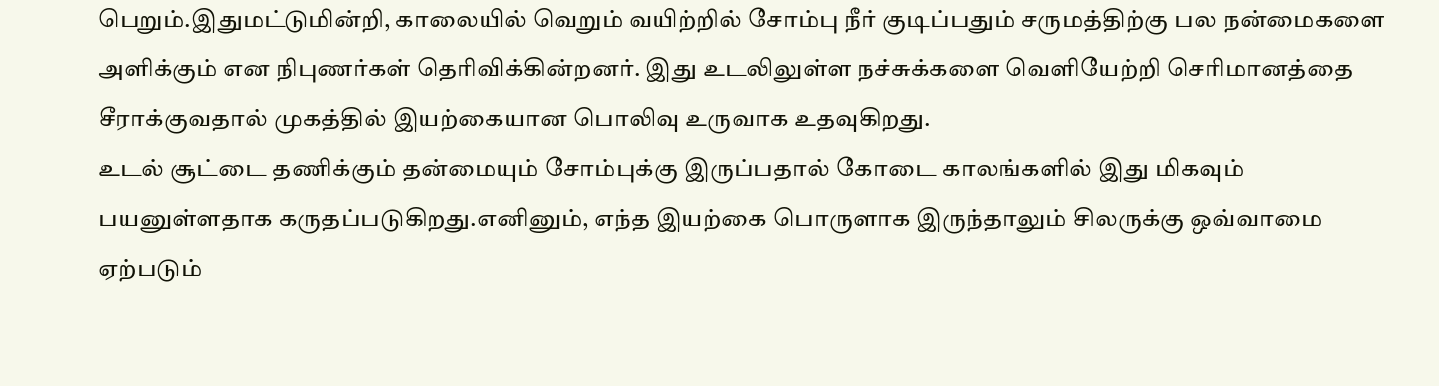பெறும்.இதுமட்டுமின்றி, காலையில் வெறும் வயிற்றில் சோம்பு நீர் குடிப்பதும் சருமத்திற்கு பல நன்மைகளை அளிக்கும் என நிபுணர்கள் தெரிவிக்கின்றனர். இது உடலிலுள்ள நச்சுக்களை வெளியேற்றி செரிமானத்தை சீராக்குவதால் முகத்தில் இயற்கையான பொலிவு உருவாக உதவுகிறது.
உடல் சூட்டை தணிக்கும் தன்மையும் சோம்புக்கு இருப்பதால் கோடை காலங்களில் இது மிகவும் பயனுள்ளதாக கருதப்படுகிறது.எனினும், எந்த இயற்கை பொருளாக இருந்தாலும் சிலருக்கு ஒவ்வாமை ஏற்படும்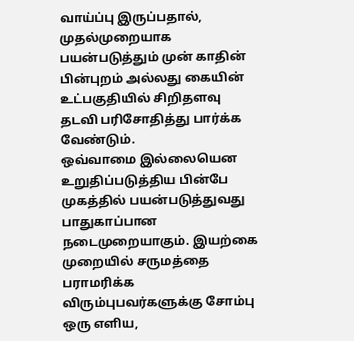வாய்ப்பு இருப்பதால், முதல்முறையாக பயன்படுத்தும் முன் காதின் பின்புறம் அல்லது கையின் உட்பகுதியில் சிறிதளவு தடவி பரிசோதித்து பார்க்க வேண்டும்.
ஒவ்வாமை இல்லையென உறுதிப்படுத்திய பின்பே முகத்தில் பயன்படுத்துவது பாதுகாப்பான நடைமுறையாகும். இயற்கை முறையில் சருமத்தை பராமரிக்க விரும்புபவர்களுக்கு சோம்பு ஒரு எளிய,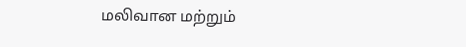மலிவான மற்றும்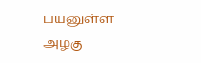பயனுள்ள அழகு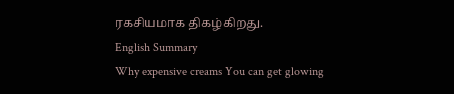ரகசியமாக திகழ்கிறது.
English Summary
Why expensive creams You can get glowing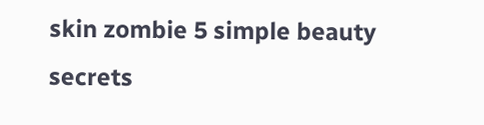skin zombie 5 simple beauty secrets